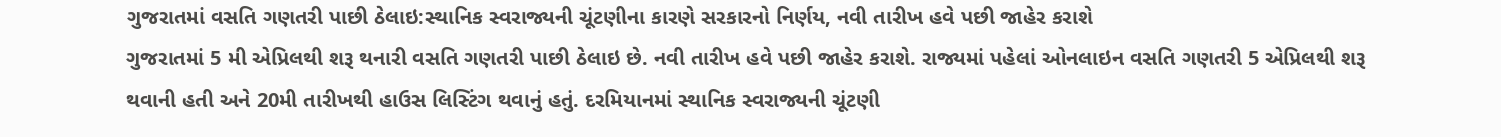ગુજરાતમાં વસતિ ગણતરી પાછી ઠેલાઇ:સ્થાનિક સ્વરાજ્યની ચૂંટણીના કારણે સરકારનો નિર્ણય, નવી તારીખ હવે પછી જાહેર કરાશે
ગુજરાતમાં 5 મી એપ્રિલથી શરૂ થનારી વસતિ ગણતરી પાછી ઠેલાઇ છે. નવી તારીખ હવે પછી જાહેર કરાશે. રાજ્યમાં પહેલાં ઓનલાઇન વસતિ ગણતરી 5 એપ્રિલથી શરૂ થવાની હતી અને 20મી તારીખથી હાઉસ લિસ્ટિંગ થવાનું હતું. દરમિયાનમાં સ્થાનિક સ્વરાજ્યની ચૂંટણી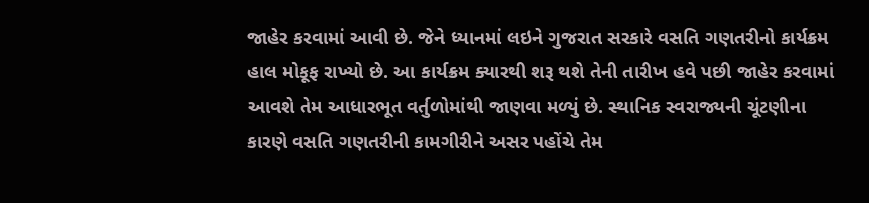જાહેર કરવામાં આવી છે. જેને ધ્યાનમાં લઇને ગુજરાત સરકારે વસતિ ગણતરીનો કાર્યક્રમ હાલ મોકૂફ રાખ્યો છે. આ કાર્યક્રમ ક્યારથી શરૂ થશે તેની તારીખ હવે પછી જાહેર કરવામાં આવશે તેમ આધારભૂત વર્તુળોમાંથી જાણવા મળ્યું છે. સ્થાનિક સ્વરાજ્યની ચૂંટણીના કારણે વસતિ ગણતરીની કામગીરીને અસર પહોંચે તેમ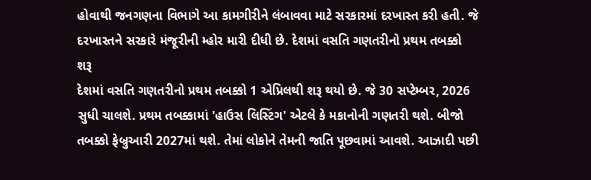હોવાથી જનગણના વિભાગે આ કામગીરીને લંબાવવા માટે સરકારમાં દરખાસ્ત કરી હતી. જે દરખાસ્તને સરકારે મંજૂરીની મ્હોર મારી દીધી છે. દેશમાં વસતિ ગણતરીનો પ્રથમ તબક્કો શરૂ
દેશમાં વસતિ ગણતરીનો પ્રથમ તબક્કો 1 એપ્રિલથી શરૂ થયો છે. જે 30 સપ્ટેમ્બર, 2026 સુધી ચાલશે. પ્રથમ તબક્કામાં 'હાઉસ લિસ્ટિંગ' એટલે કે મકાનોની ગણતરી થશે. બીજો તબક્કો ફેબ્રુઆરી 2027માં થશે. તેમાં લોકોને તેમની જાતિ પૂછવામાં આવશે. આઝાદી પછી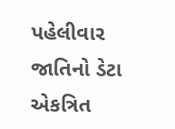પહેલીવાર જાતિનો ડેટા એકત્રિત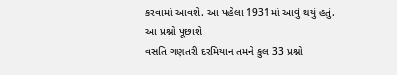કરવામાં આવશે. આ પહેલા 1931માં આવું થયું હતું. આ પ્રશ્નો પૂછાશે
વસતિ ગણતરી દરમિયાન તમને કુલ 33 પ્રશ્નો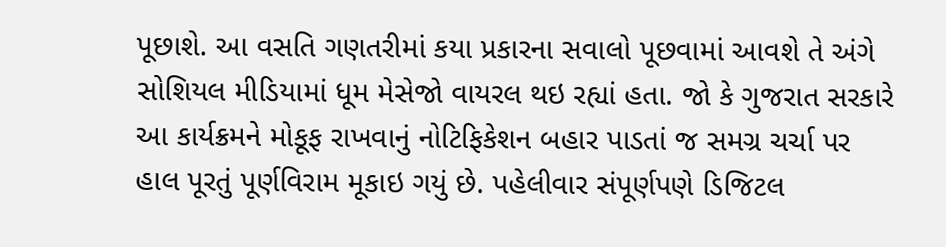પૂછાશે. આ વસતિ ગણતરીમાં કયા પ્રકારના સવાલો પૂછવામાં આવશે તે અંગે સોશિયલ મીડિયામાં ધૂમ મેસેજો વાયરલ થઇ રહ્યાં હતા. જો કે ગુજરાત સરકારે આ કાર્યક્રમને મોકૂફ રાખવાનું નોટિફિકેશન બહાર પાડતાં જ સમગ્ર ચર્ચા પર હાલ પૂરતું પૂર્ણવિરામ મૂકાઇ ગયું છે. પહેલીવાર સંપૂર્ણપણે ડિજિટલ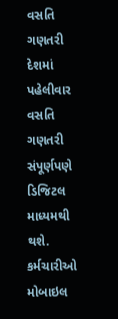વસતિ ગણતરી
દેશમાં પહેલીવાર વસતિ ગણતરી સંપૂર્ણપણે ડિજિટલ માધ્યમથી થશે. કર્મચારીઓ મોબાઇલ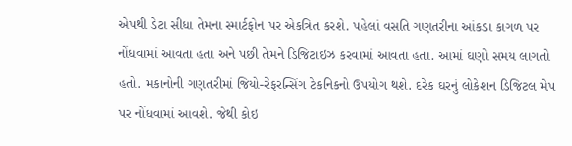એપથી ડેટા સીધા તેમના સ્માર્ટફોન પર એકત્રિત કરશે. પહેલાં વસતિ ગણતરીના આંકડા કાગળ પર નોંધવામાં આવતા હતા અને પછી તેમને ડિજિટાઇઝ કરવામાં આવતા હતા. આમાં ઘણો સમય લાગતો હતો. મકાનોની ગણતરીમાં જિયો-રેફરન્સિંગ ટેકનિકનો ઉપયોગ થશે. દરેક ઘરનું લોકેશન ડિજિટલ મેપ પર નોંધવામાં આવશે. જેથી કોઇ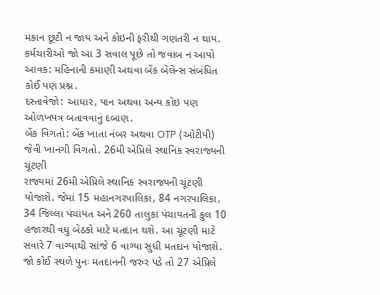મકાન છૂટી ન જાય અને કોઇની ફરીથી ગણતરી ન થાય. કર્મચારીઓ જો આ 3 સવાલ પૂછે તો જવાબ ન આપો આવક: મહિનાની કમાણી અથવા બેંક બેલેન્સ સંબંધિત કોઈ પણ પ્રશ્ન.
દસ્તાવેજો: આધાર, પાન અથવા અન્ય કોઇ પણ ઓળખપત્ર બતાવવાનું દબાણ.
બેંક વિગતો: બેંક ખાતા નંબર અથવા OTP (ઓટીપી) જેવી ખાનગી વિગતો. 26મી એપ્રિલે સ્થાનિક સ્વરાજ્યની ચૂંટણી
રાજ્યમાં 26મી એપ્રિલે સ્થાનિક સ્વરાજ્યની ચૂંટણી યોજાશે. જેમાં 15 મહાનગરપાલિકા, 84 નગરપાલિકા, 34 જિલ્લા પંચાયત અને 260 તાલુકા પંચાયતની કુલ 10 હજારથી વધુ બેઠકો માટે મતદાન થશે. આ ચૂંટણી માટે સવારે 7 વાગ્યાથી સાંજે 6 વાગ્યા સુધી મતદાન યોજાશે. જો કોઈ સ્થળે પુનઃ મતદાનની જરુર પડે તો 27 એપ્રિલે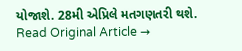યોજાશે. 28મી એપ્રિલે મતગણતરી થશે.
Read Original Article →